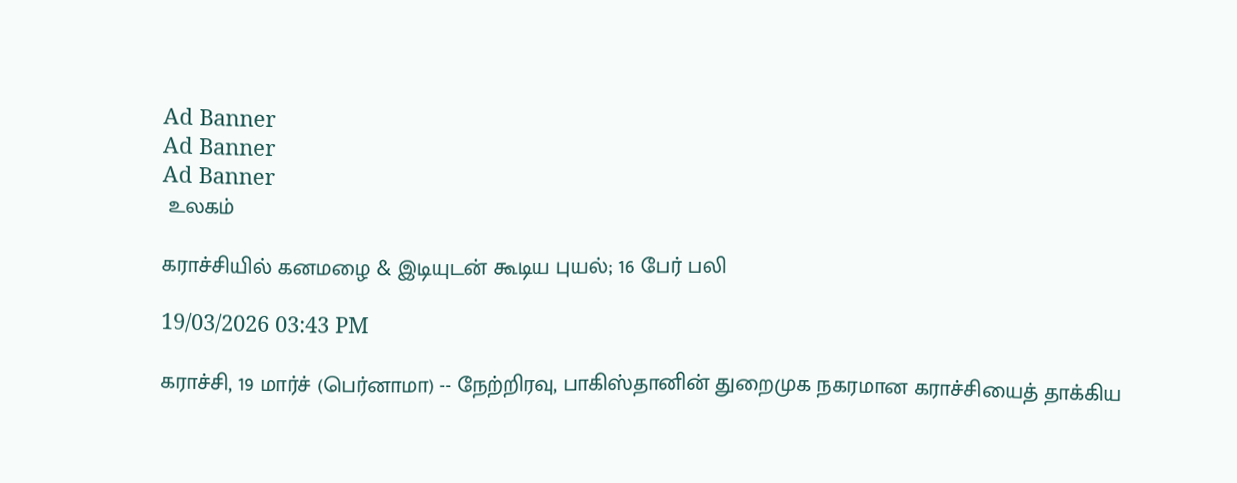Ad Banner
Ad Banner
Ad Banner
 உலகம்

கராச்சியில் கனமழை & இடியுடன் கூடிய புயல்; 16 பேர் பலி

19/03/2026 03:43 PM

கராச்சி, 19 மார்ச் (பெர்னாமா) -- நேற்றிரவு, பாகிஸ்தானின் துறைமுக நகரமான கராச்சியைத் தாக்கிய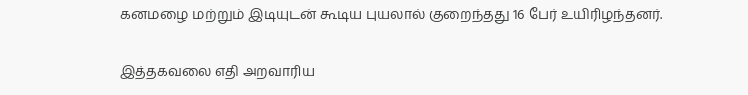கனமழை மற்றும் இடியுடன் கூடிய புயலால் குறைந்தது 16 பேர் உயிரிழந்தனர்.

இத்தகவலை எதி அறவாரிய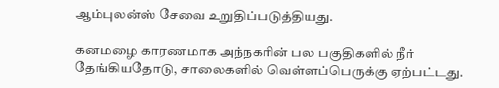ஆம்புலன்ஸ் சேவை உறுதிப்படுத்தியது.

கனமழை காரணமாக அந்நகரின் பல பகுதிகளில் நீர் தேங்கியதோடு, சாலைகளில் வெள்ளப்பெருக்கு ஏற்பட்டது.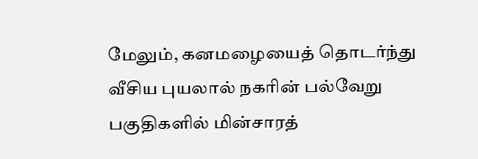மேலும், கனமழையைத் தொடர்ந்து வீசிய புயலால் நகரின் பல்வேறு பகுதிகளில் மின்சாரத்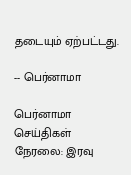தடையும் ஏற்பட்டது.

-- பெர்னாமா

பெர்னாமா செய்திகள் நேரலை: இரவு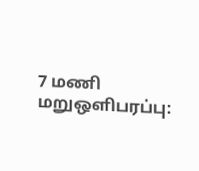7 மணி மறுஒளிபரப்பு: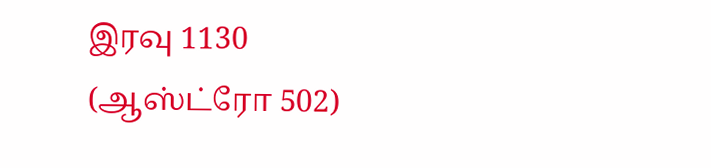இரவு 1130 (ஆஸ்ட்ரோ 502)